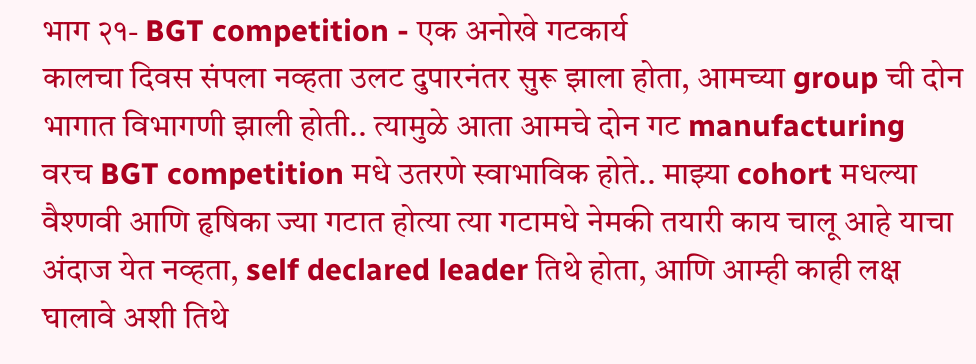भाग २१- BGT competition - एक अनोखे गटकार्य
कालचा दिवस संपला नव्हता उलट दुपारनंतर सुरू झाला होता, आमच्या group ची दोन भागात विभागणी झाली होती.. त्यामुळे आता आमचे दोन गट manufacturing वरच BGT competition मधे उतरणे स्वाभाविक होते.. माझ्या cohort मधल्या वैश्णवी आणि हृषिका ज्या गटात होत्या त्या गटामधे नेमकी तयारी काय चालू आहे याचा अंदाज येत नव्हता, self declared leader तिथे होता, आणि आम्ही काही लक्ष घालावे अशी तिथे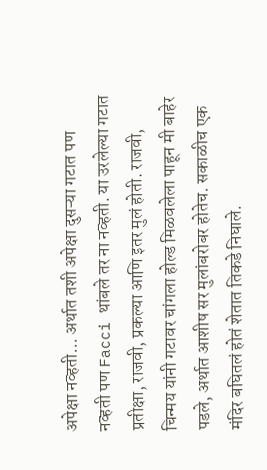अपेक्षा नव्हती... अर्थात तशी अपेक्षा दुसऱ्या गटात पण नव्हती पण Facci थांबले तर ना नव्हती. या उरलेल्या गटात प्रतीक्षा, राजवी, प्रकल्या आणि इतर मुलं होती. राजवी, चिन्मय यांनी गटावर चांगला होल्ड मिळवलेला पाहून मी बाहेर पडले, अर्थात आशीष सर मुलांबरोबर होतेच. सकाळीच एक मंदिर बघितलं होतं शेतात तिकडे निघाले.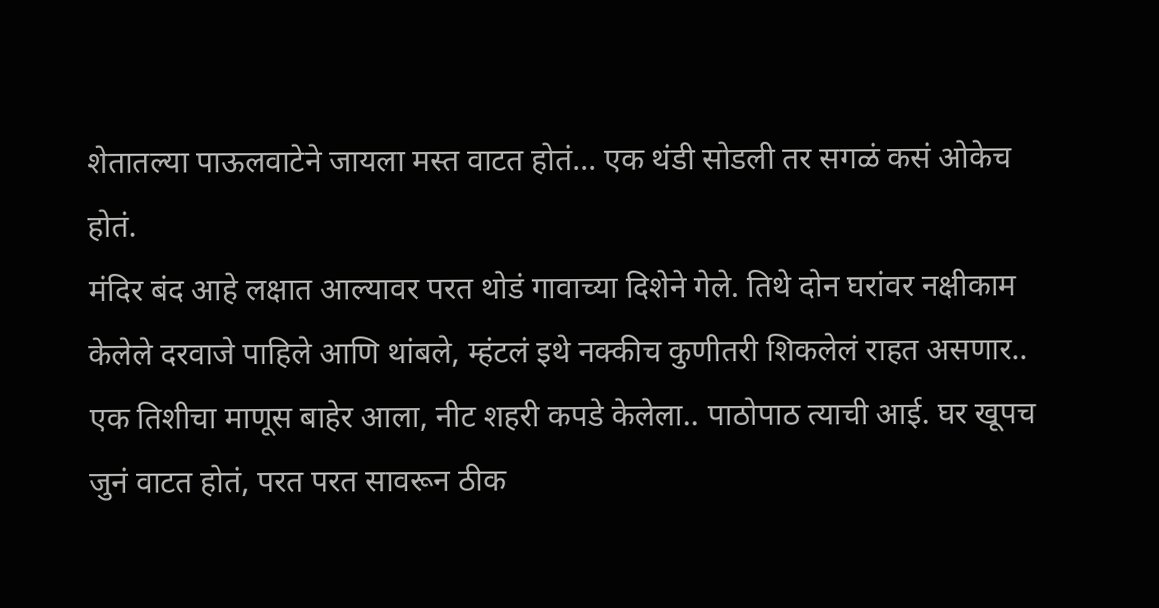शेतातल्या पाऊलवाटेने जायला मस्त वाटत होतं... एक थंडी सोडली तर सगळं कसं ओकेच होतं.
मंदिर बंद आहे लक्षात आल्यावर परत थोडं गावाच्या दिशेने गेले. तिथे दोन घरांवर नक्षीकाम केलेले दरवाजे पाहिले आणि थांबले, म्हंटलं इथे नक्कीच कुणीतरी शिकलेलं राहत असणार.. एक तिशीचा माणूस बाहेर आला, नीट शहरी कपडे केलेला.. पाठोपाठ त्याची आई. घर खूपच जुनं वाटत होतं, परत परत सावरून ठीक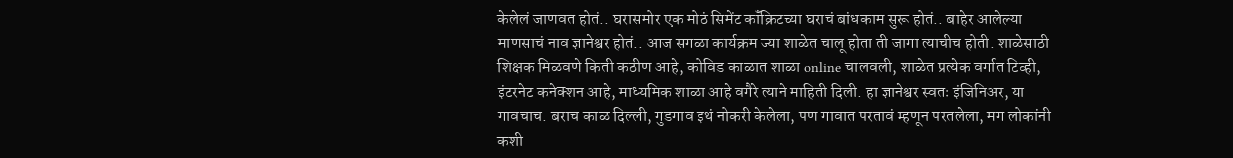केलेलं जाणवत होतं.. घरासमोर एक मोठं सिमेंट कॉंक्रिटच्या घराचं बांधकाम सुरू होतं.. बाहेर आलेल्या माणसाचं नाव ज्ञानेश्वर होतं.. आज सगळा कार्यक्रम ज्या शाळेत चालू होता ती जागा त्याचीच होती. शाळेसाठी शिक्षक मिळवणे किती कठीण आहे, कोविड काळात शाळा online चालवली, शाळेत प्रत्येक वर्गात टिव्ही, इंटरनेट कनेक्शन आहे, माध्यमिक शाळा आहे वगैरे त्याने माहिती दिली. हा ज्ञानेश्वर स्वतः इंजिनिअर, या गावचाच. बराच काळ दिल्ली, गुडगाव इथं नोकरी केलेला, पण गावात परतावं म्हणून परतलेला, मग लोकांनी कशी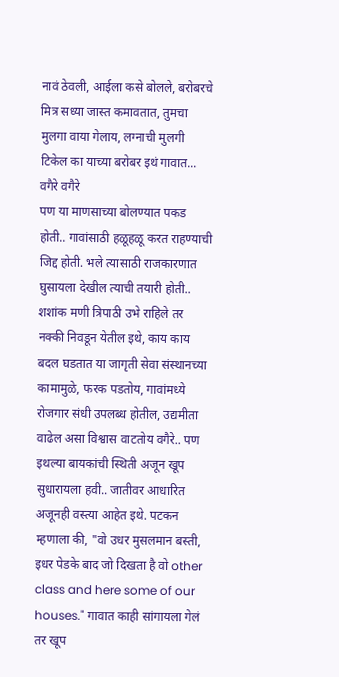नावं ठेवली, आईला कसे बोलले, बरोबरचे मित्र सध्या जास्त कमावतात, तुमचा मुलगा वाया गेलाय, लग्नाची मुलगी टिकेल का याच्या बरोबर इथं गावात... वगैरे वगैरे
पण या माणसाच्या बोलण्यात पकड होती.. गावांसाठी हळूहळू करत राहण्याची जिद्द होती. भले त्यासाठी राजकारणात घुसायला देखील त्याची तयारी होती.. शशांक मणी त्रिपाठी उभे राहिले तर नक्की निवडून येतील इथे, काय काय बदल घडतात या जागृती सेवा संस्थानच्या कामामुळे, फरक पडतोय, गावांमध्ये रोजगार संधी उपलब्ध होतील, उद्यमीता वाढेल असा विश्वास वाटतोय वगैरे.. पण इथल्या बायकांची स्थिती अजून खूप सुधारायला हवी.. जातीवर आधारित अजूनही वस्त्या आहेत इथे. पटकन म्हणाला की, "वो उधर मुसलमान बस्ती, इधर पेडके बाद जो दिखता है वो other class and here some of our houses." गावात काही सांगायला गेलं तर खूप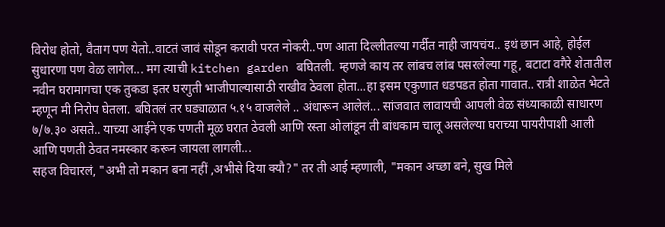विरोध होतो, वैताग पण येतो..वाटतं जावं सोडून करावी परत नोकरी..पण आता दिल्लीतल्या गर्दीत नाही जायचंय.. इथं छान आहे, होईल सुधारणा पण वेळ लागेल... मग त्याची kitchen garden बघितली. म्हणजे काय तर लांबच लांब पसरलेल्या गहू, बटाटा वगैरे शेतातील नवीन घरामागचा एक तुकडा इतर घरगुती भाजीपाल्यासाठी राखीव ठेवला होता...हा इसम एकुणात धडपडत होता गावात.. रात्री शाळेत भेटते म्हणून मी निरोप घेतला. बघितलं तर घड्याळात ५.१५ वाजलेले .. अंधारून आलेलं... सांजवात लावायची आपली वेळ संध्याकाळी साधारण ७/७.३० असते.. याच्या आईने एक पणती मूळ घरात ठेवली आणि रस्ता ओलांडून ती बांधकाम चालू असलेल्या घराच्या पायरीपाशी आली आणि पणती ठेवत नमस्कार करून जायला लागली...
सहज विचारलं, "अभी तो मकान बना नहीं ,अभीसे दिया क्यौ?" तर ती आई म्हणाली, "मकान अच्छा बने, सुख मिले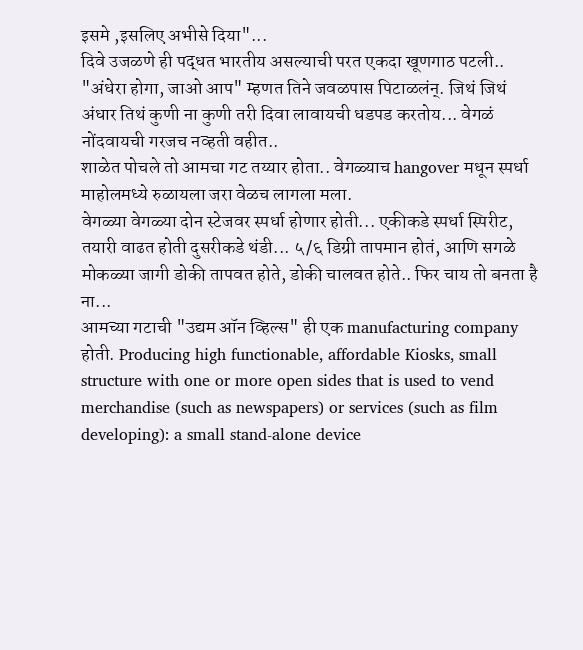इसमे ,इसलिए अभीसे दिया"...
दिवे उजळणे ही पद्धत भारतीय असल्याची परत एकदा खूणगाठ पटली..
"अंधेरा होगा, जाओ आप" म्हणत तिने जवळपास पिटाळलंन्. जिथं जिथं अंधार तिथं कुणी ना कुणी तरी दिवा लावायची धडपड करतोय... वेगळं नोंदवायची गरजच नव्हती वहीत..
शाळेत पोचले तो आमचा गट तय्यार होता.. वेगळ्याच hangover मधून स्पर्धा माहोलमध्ये रुळायला जरा वेळच लागला मला.
वेगळ्या वेगळ्या दोन स्टेजवर स्पर्धा होणार होती... एकीकडे स्पर्धा स्पिरीट, तयारी वाढत होती दुसरीकडे थंडी... ५/६ डिग्री तापमान होतं, आणि सगळे मोकळ्या जागी डोकी तापवत होते, डोकी चालवत होते.. फिर चाय तो बनता है ना...
आमच्या गटाची "उद्यम ऑन व्हिल्स" ही एक manufacturing company होती. Producing high functionable, affordable Kiosks, small structure with one or more open sides that is used to vend merchandise (such as newspapers) or services (such as film developing): a small stand-alone device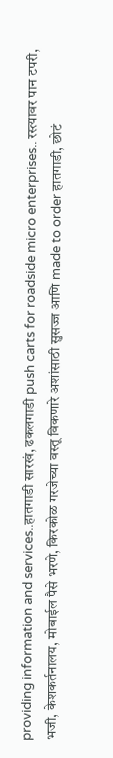providing information and services..हातगाडी सारखं, ढकलगाडी push carts for roadside micro enterprises.. रस्त्यावर पान टपरी, भजी, केशकर्तनालय, मोबाईल पैसे भरणे, किरकोळ गरजेच्या वस्तू विकणारे अशांसाठी सुसज्ज आणि made to order हातगाडी, छोटं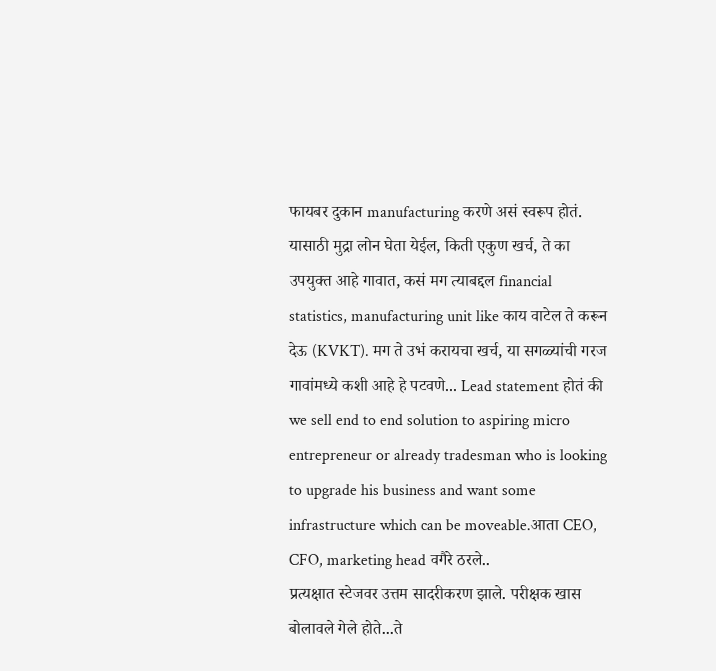फायबर दुकान manufacturing करणे असं स्वरूप होतं. यासाठी मुद्रा लोन घेता येईल, किती एकुण खर्च, ते का उपयुक्त आहे गावात, कसं मग त्याबद्दल financial statistics, manufacturing unit like काय वाटेल ते करून देऊ (KVKT). मग ते उभं करायचा खर्च, या सगळ्यांची गरज गावांमध्ये कशी आहे हे पटवणे... Lead statement होतं की we sell end to end solution to aspiring micro entrepreneur or already tradesman who is looking to upgrade his business and want some infrastructure which can be moveable.आता CEO, CFO, marketing head वगैरे ठरले..
प्रत्यक्षात स्टेजवर उत्तम सादरीकरण झाले. परीक्षक खास बोलावले गेले होते...ते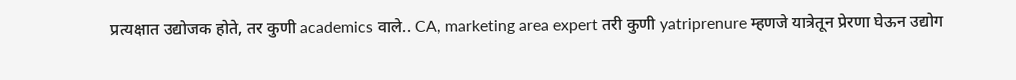प्रत्यक्षात उद्योजक होते, तर कुणी academics वाले.. CA, marketing area expert तरी कुणी yatriprenure म्हणजे यात्रेतून प्रेरणा घेऊन उद्योग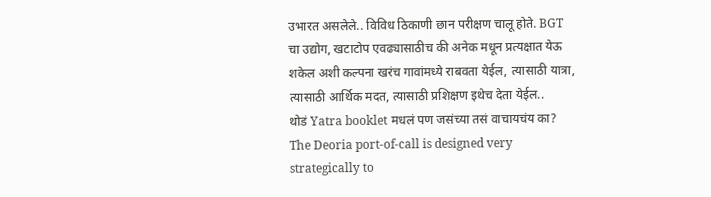उभारत असलेले.. विविध ठिकाणी छान परीक्षण चालू होते. BGT चा उद्योग, खटाटोप एवढ्यासाठीच की अनेक मधून प्रत्यक्षात येऊ शकेल अशी कल्पना खरंच गावांमध्ये राबवता येईल, त्यासाठी यात्रा, त्यासाठी आर्थिक मदत, त्यासाठी प्रशिक्षण इथेच देता येईल..
थोडं Yatra booklet मधलं पण जसंच्या तसं वाचायचंय का?
The Deoria port-of-call is designed very strategically to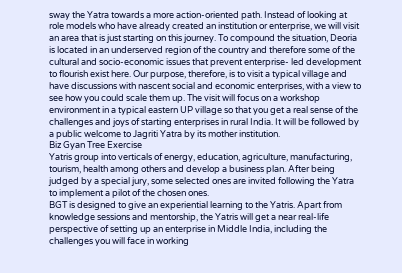sway the Yatra towards a more action-oriented path. Instead of looking at role models who have already created an institution or enterprise, we will visit an area that is just starting on this journey. To compound the situation, Deoria is located in an underserved region of the country and therefore some of the cultural and socio-economic issues that prevent enterprise- led development to flourish exist here. Our purpose, therefore, is to visit a typical village and have discussions with nascent social and economic enterprises, with a view to see how you could scale them up. The visit will focus on a workshop environment in a typical eastern UP village so that you get a real sense of the challenges and joys of starting enterprises in rural India. It will be followed by a public welcome to Jagriti Yatra by its mother institution.
Biz Gyan Tree Exercise
Yatris group into verticals of energy, education, agriculture, manufacturing, tourism, health among others and develop a business plan. After being judged by a special jury, some selected ones are invited following the Yatra to implement a pilot of the chosen ones.
BGT is designed to give an experiential learning to the Yatris. Apart from knowledge sessions and mentorship, the Yatris will get a near real-life perspective of setting up an enterprise in Middle India, including the challenges you will face in working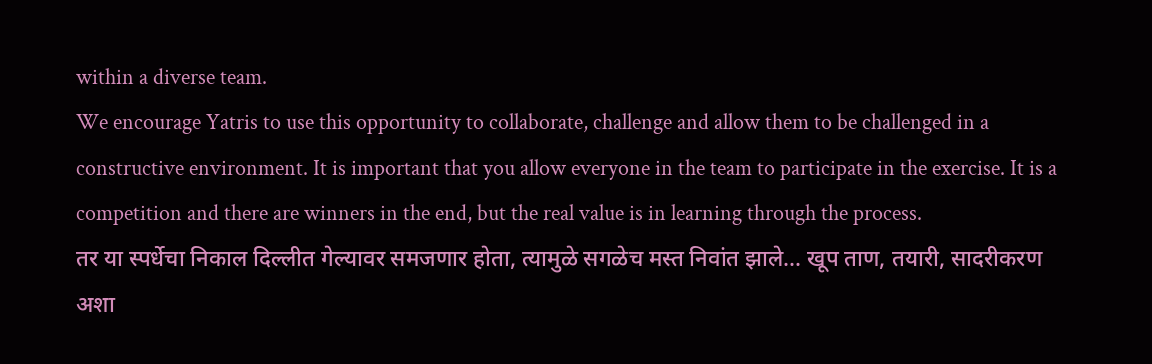within a diverse team.
We encourage Yatris to use this opportunity to collaborate, challenge and allow them to be challenged in a constructive environment. It is important that you allow everyone in the team to participate in the exercise. It is a competition and there are winners in the end, but the real value is in learning through the process.
तर या स्पर्धेचा निकाल दिल्लीत गेल्यावर समजणार होता, त्यामुळे सगळेच मस्त निवांत झाले... खूप ताण, तयारी, सादरीकरण अशा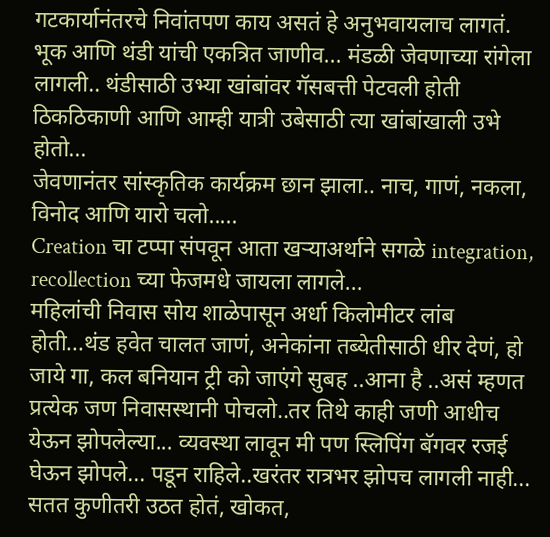गटकार्यानंतरचे निवांतपण काय असतं हे अनुभवायलाच लागतं. भूक आणि थंडी यांची एकत्रित जाणीव... मंडळी जेवणाच्या रांगेला लागली.. थंडीसाठी उभ्या खांबांवर गॅसबत्ती पेटवली होती ठिकठिकाणी आणि आम्ही यात्री उबेसाठी त्या खांबांखाली उभे होतो...
जेवणानंतर सांस्कृतिक कार्यक्रम छान झाला.. नाच, गाणं, नकला, विनोद आणि यारो चलो.....
Creation चा टप्पा संपवून आता खऱ्याअर्थाने सगळे integration, recollection च्या फेजमधे जायला लागले...
महिलांची निवास सोय शाळेपासून अर्धा किलोमीटर लांब होती...थंड हवेत चालत जाणं, अनेकांना तब्येतीसाठी धीर देणं, हो जाये गा, कल बनियान ट्री को जाएंगे सुबह ..आना है ..असं म्हणत प्रत्येक जण निवासस्थानी पोचलो..तर तिथे काही जणी आधीच येऊन झोपलेल्या... व्यवस्था लावून मी पण स्लिपिंग बॅगवर रजई घेऊन झोपले... पडून राहिले..खरंतर रात्रभर झोपच लागली नाही... सतत कुणीतरी उठत होतं, खोकत,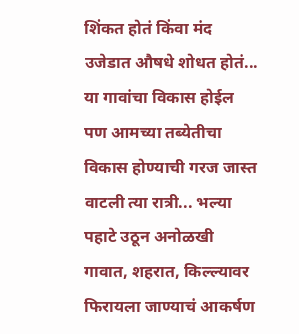शिंकत होतं किंवा मंद उजेडात औषधे शोधत होतं... या गावांचा विकास होईल पण आमच्या तब्येतीचा विकास होण्याची गरज जास्त वाटली त्या रात्री... भल्या पहाटे उठून अनोळखी गावात, शहरात, किल्ल्यावर फिरायला जाण्याचं आकर्षण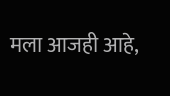मला आजही आहे,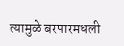त्यामुळे बरपारमधली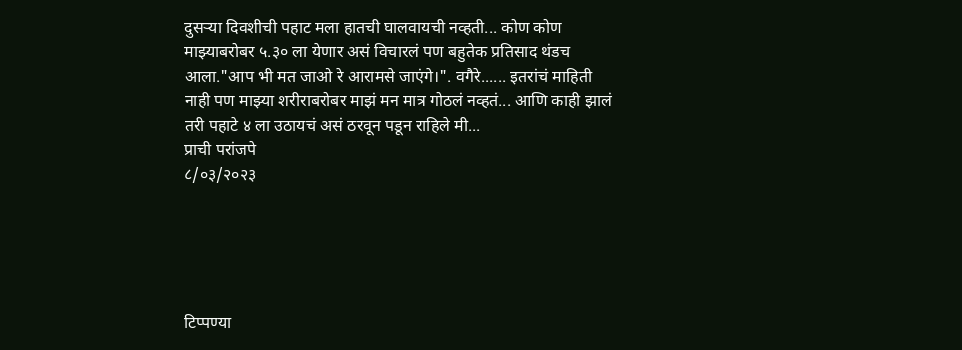दुसऱ्या दिवशीची पहाट मला हातची घालवायची नव्हती... कोण कोण माझ्याबरोबर ५.३० ला येणार असं विचारलं पण बहुतेक प्रतिसाद थंडच आला."आप भी मत जाओ रे आरामसे जाएंगे।". वगैरे...... इतरांचं माहिती नाही पण माझ्या शरीराबरोबर माझं मन मात्र गोठलं नव्हतं... आणि काही झालं तरी पहाटे ४ ला उठायचं असं ठरवून पडून राहिले मी...
प्राची परांजपे
८/०३/२०२३





टिप्पण्या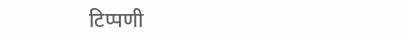टिप्पणी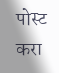पोस्ट करा